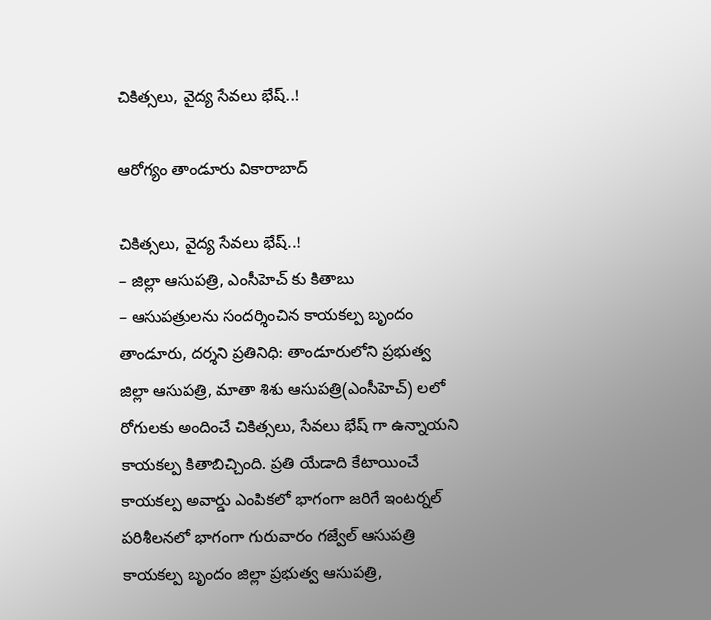చికిత్సలు, వైద్య సేవలు భేష్..!

ఆరోగ్యం తాండూరు వికారాబాద్

చికిత్సలు, వైద్య సేవలు భేష్..!
– జిల్లా ఆసుపత్రి, ఎంసీహెచ్ కు కితాబు
– ఆసుపత్రులను సందర్శించిన కాయకల్ప బృందం
తాండూరు, దర్శని ప్రతినిధి: తాండూరులోని ప్రభుత్వ జిల్లా ఆసుపత్రి, మాతా శిశు ఆసుపత్రి(ఎంసీహెచ్) లలో రోగులకు అందించే చికిత్సలు, సేవలు భేష్ గా ఉన్నాయని కాయకల్ప కితాబిచ్చింది. ప్రతి యేడాది కేటాయించే కాయకల్ప అవార్డు ఎంపికలో భాగంగా జరిగే ఇంటర్నల్ పరిశీలనలో భాగంగా గురువారం గజ్వేల్ ఆసుపత్రి కాయకల్ప బృందం జిల్లా ప్రభుత్వ ఆసుపత్రి,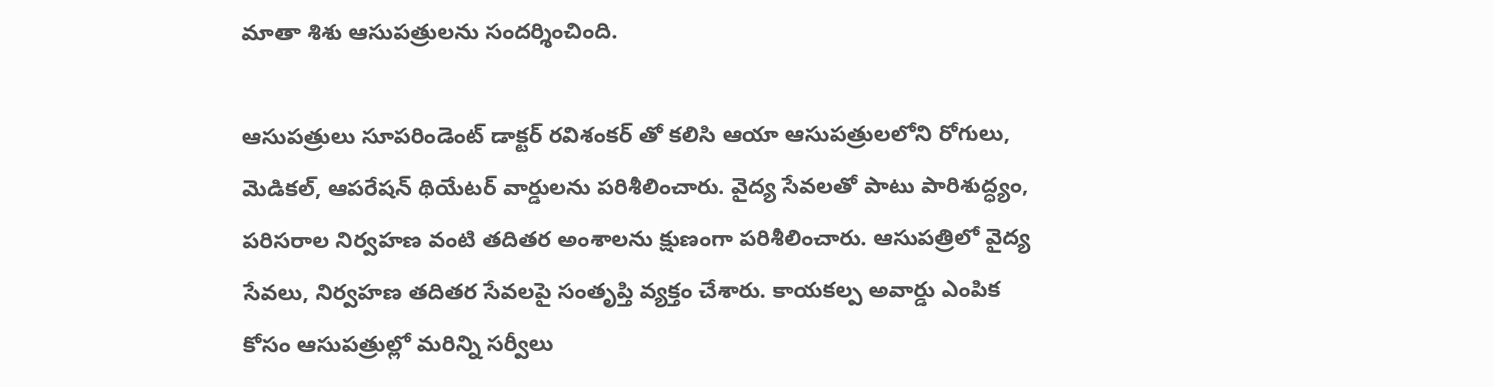మాతా శిశు ఆసుపత్రులను సందర్శించింది.

ఆసుపత్రులు సూపరిండెంట్ డాక్టర్ రవిశంకర్ తో కలిసి ఆయా ఆసుపత్రులలోని రోగులు, మెడికల్, ఆపరేషన్ థియేటర్ వార్డులను పరిశీలించారు. వైద్య సేవలతో పాటు పారిశుద్ధ్యం, పరిసరాల నిర్వహణ వంటి తదితర అంశాలను క్షుణంగా పరిశీలించారు. ఆసుపత్రిలో వైద్య సేవలు, నిర్వహణ తదితర సేవలపై సంతృప్తి వ్యక్తం చేశారు. కాయకల్ప అవార్డు ఎంపిక కోసం ఆసుపత్రుల్లో మరిన్ని సర్వీలు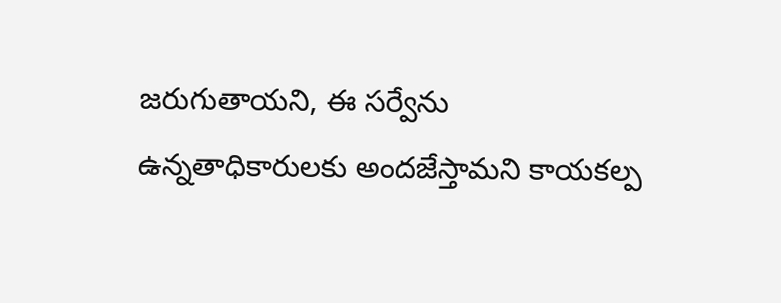జరుగుతాయని, ఈ సర్వేను ఉన్నతాధికారులకు అందజేస్తామని కాయకల్ప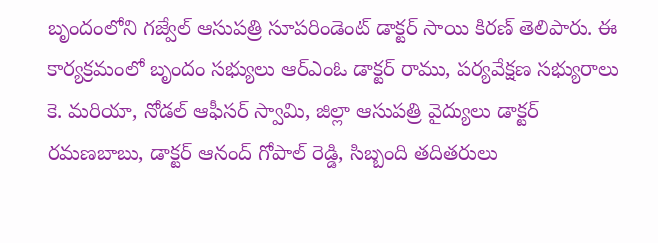బృందంలోని గజ్వేల్ ఆసుపత్రి సూపరిండెంట్ డాక్టర్ సాయి కిరణ్ తెలిపారు. ఈ కార్యక్రమంలో బృందం సభ్యులు ఆర్ఎంఓ డాక్టర్ రాము, పర్యవేక్షణ సభ్యురాలు కె. మరియా, నోడల్ ఆఫీసర్ స్వామి, జిల్లా ఆసుపత్రి వైద్యులు డాక్టర్ రమణబాబు, డాక్టర్ ఆనంద్ గోపాల్ రెడ్డి, సిబ్బంది తదితరులు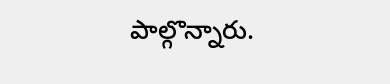పాల్గొన్నారు.